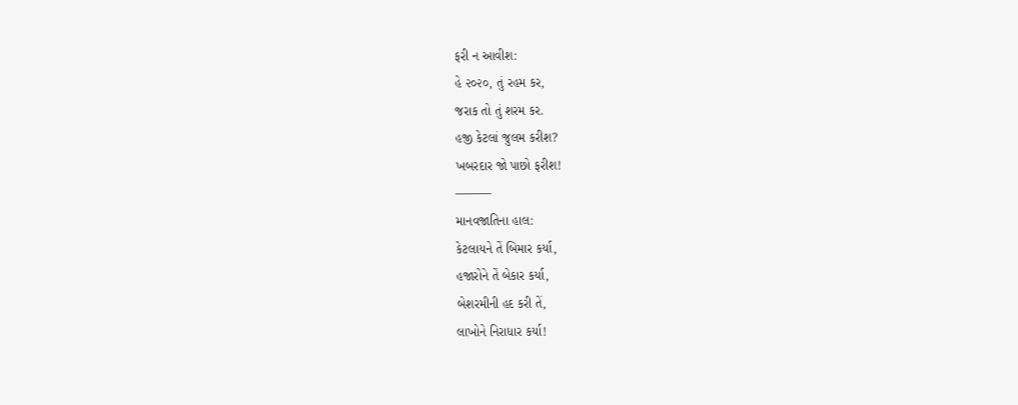ફરી ન આવીશ:
હે ૨૦૨૦, તું રહમ કર,
જરાક તો તું શરમ કર.
હજી કેટલાં જુલમ કરીશ?
ખબરદાર જો પાછો ફરીશ!
———
માનવજાતિના હાલ:
કેટલાયને તેં બિમાર કર્યા,
હજારોને તેં બેકાર કર્યા,
બેશરમીની હદ કરી તેં,
લાખોને નિરાધાર કર્યા!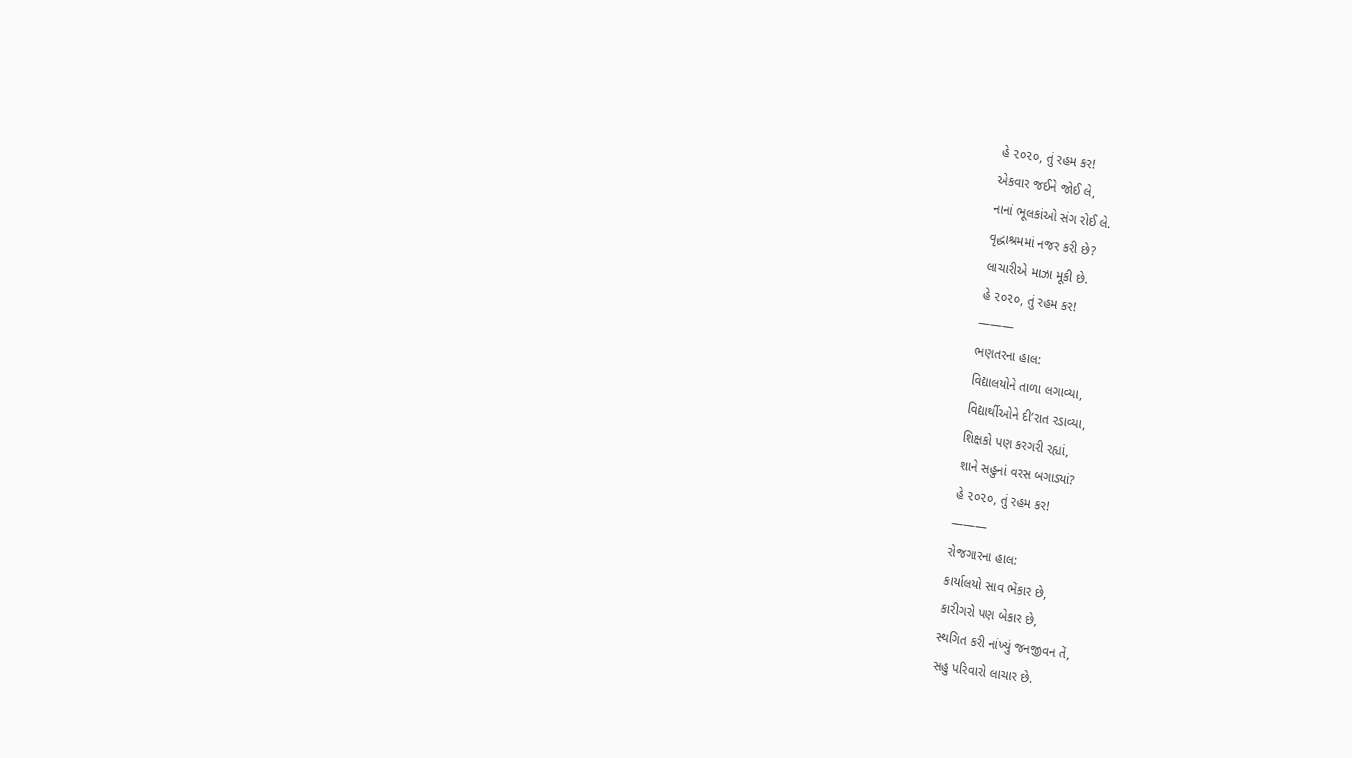હે ૨૦૨૦, તું રહમ કર!
એકવાર જઈને જોઈ લે,
નાનાં ભૂલકાંઓ સંગ રોઈ લે.
વૃદ્ધાશ્રમમાં નજર કરી છે?
લાચારીએ માઝા મૂકી છે.
હે ૨૦૨૦, તું રહમ કર!
———
ભણતરના હાલ:
વિદ્યાલયોને તાળા લગાવ્યા,
વિદ્યાર્થીઓને દી’રાત રડાવ્યા,
શિક્ષકો પણ કરગરી રહ્યાં,
શાને સહુનાં વરસ બગાડ્યાં?
હે ૨૦૨૦, તું રહમ કર!
———
રોજગારના હાલ:
કાર્યાલયો સાવ ભેંકાર છે,
કારીગરો પણ બેકાર છે,
સ્થગિત કરી નાંખ્યું જનજીવન તેં,
સહુ પરિવારો લાચાર છે.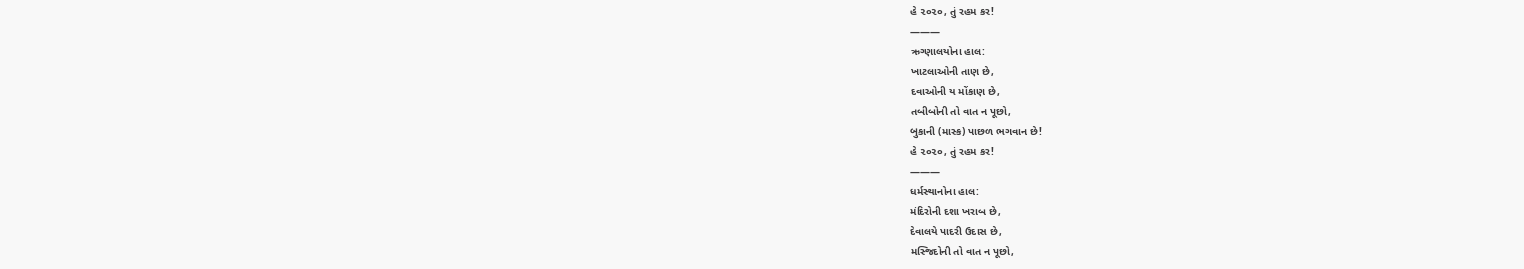હે ૨૦૨૦, તું રહમ કર!
———
ઋગ્ણાલયોના હાલ:
ખાટલાઓની તાણ છે,
દવાઓની ય મોંકાણ છે,
તબીબોની તો વાત ન પૂછો,
બુકાની (માસ્ક) પાછળ ભગવાન છે!
હે ૨૦૨૦, તું રહમ કર!
———
ધર્મસ્થાનોના હાલ:
મંદિરોની દશા ખરાબ છે,
દેવાલયે પાદરી ઉદાસ છે,
મસ્જિદોની તો વાત ન પૂછો,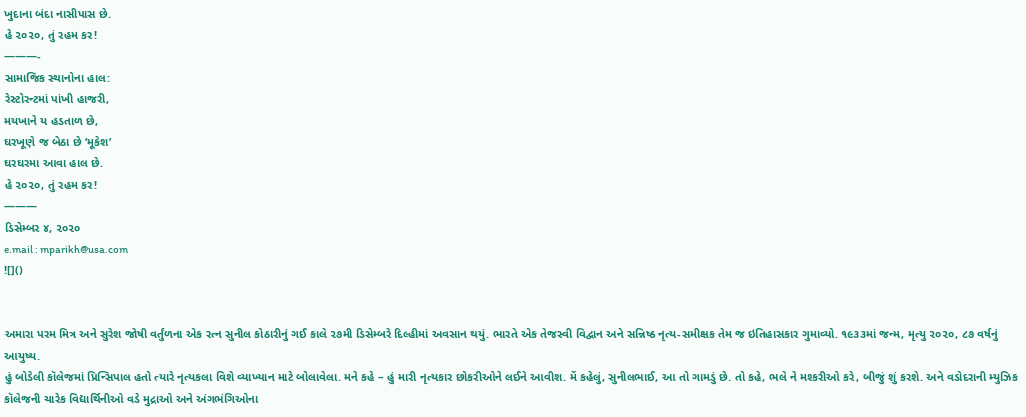ખુદાના બંદા નાસીપાસ છે.
હે ૨૦૨૦, તું રહમ કર!
———-
સામાજિક સ્થાનોના હાલ:
રેસ્ટોરન્ટમાં પાંખી હાજરી,
મયખાને ય હડતાળ છે,
ઘરખૂણે જ બેઠા છે ‘મૂકેશ’
ઘરઘરમા આવા હાલ છે.
હે ૨૦૨૦, તું રહમ કર!
———
ડિસેમ્બર ૪, ૨૦૨૦
e.mail : mparikh@usa.com
![]()


અમારા પરમ મિત્ર અને સુરેશ જોષી વર્તુંળના એક રત્ન સુનીલ કોઠારીનું ગઈ કાલે ૨૭મી ડિસેમ્બરે દિલ્હીમાં અવસાન થયું. ભારતે એક તેજસ્વી વિદ્વાન અને સન્નિષ્ઠ નૃત્ય-સમીક્ષક તેમ જ ઇતિહાસકાર ગુમાવ્યો. ૧૯૩૩માં જન્મ, મૃત્યુ ૨૦૨૦, ૮૭ વર્ષનું આયુષ્ય.
હું બોડેલી કૉલેજમાં પ્રિન્સિપાલ હતો ત્યારે નૃત્યકલા વિશે વ્યાખ્યાન માટે બોલાવેલા. મને કહે – હું મારી નૃત્યકાર છોકરીઓને લઈને આવીશ. મેં કહેલું, સુનીલભાઈ, આ તો ગામડું છે. તો કહે, ભલે ને મશ્કરીઓ કરે, બીજું શું કરશે. અને વડોદરાની મ્યુઝિક કૉલેજની ચારેક વિદ્યાર્થિનીઓ વડે મુદ્રાઓ અને અંગભંગિઓના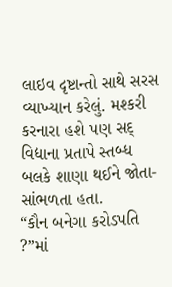લાઇવ દૃષ્ટાન્તો સાથે સરસ વ્યાખ્યાન કરેલું. મશ્કરી કરનારા હશે પણ સદ્ વિદ્યાના પ્રતાપે સ્તબ્ધ બલકે શાણા થઈને જોતા-સાંભળતા હતા.
“કૌન બનેગા કરોડપતિ ?”માં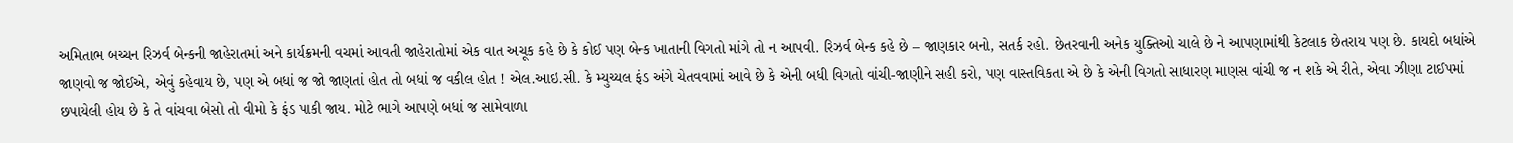અમિતાભ બચ્ચન રિઝર્વ બેન્કની જાહેરાતમાં અને કાર્યક્રમની વચમાં આવતી જાહેરાતોમાં એક વાત અચૂક કહે છે કે કોઈ પણ બેન્ક ખાતાની વિગતો માંગે તો ન આપવી. રિઝર્વ બેન્ક કહે છે – જાણકાર બનો, સતર્ક રહો. છેતરવાની અનેક યુક્તિઓ ચાલે છે ને આપણામાંથી કેટલાક છેતરાય પણ છે. કાયદો બધાંએ જાણવો જ જોઈએ, એવું કહેવાય છે, પણ એ બધાં જ જો જાણતાં હોત તો બધાં જ વકીલ હોત ! એલ.આઇ.સી. કે મ્યુચ્યલ ફંડ અંગે ચેતવવામાં આવે છે કે એની બધી વિગતો વાંચી-જાણીને સહી કરો, પણ વાસ્તવિકતા એ છે કે એની વિગતો સાધારણ માણસ વાંચી જ ન શકે એ રીતે, એવા ઝીણા ટાઈપમાં છપાયેલી હોય છે કે તે વાંચવા બેસો તો વીમો કે ફંડ પાકી જાય. મોટે ભાગે આપણે બધાં જ સામેવાળા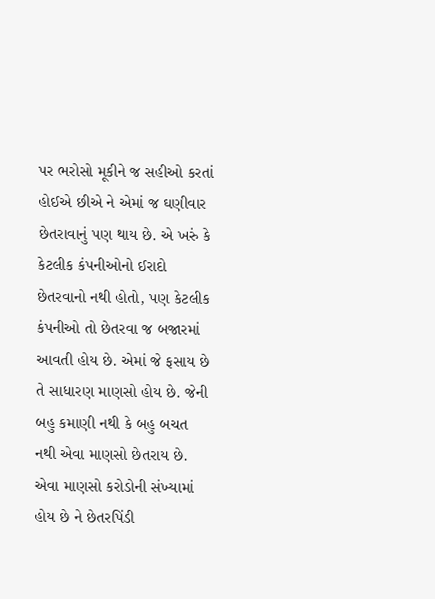પર ભરોસો મૂકીને જ સહીઓ કરતાં હોઈએ છીએ ને એમાં જ ઘણીવાર છેતરાવાનું પણ થાય છે. એ ખરું કે કેટલીક કંપનીઓનો ઈરાદો છેતરવાનો નથી હોતો, પણ કેટલીક કંપનીઓ તો છેતરવા જ બજારમાં આવતી હોય છે. એમાં જે ફસાય છે તે સાધારણ માણસો હોય છે. જેની બહુ કમાણી નથી કે બહુ બચત નથી એવા માણસો છેતરાય છે. એવા માણસો કરોડોની સંખ્યામાં હોય છે ને છેતરપિંડી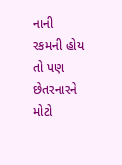નાની રકમની હોય તો પણ છેતરનારને મોટો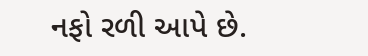નફો રળી આપે છે.